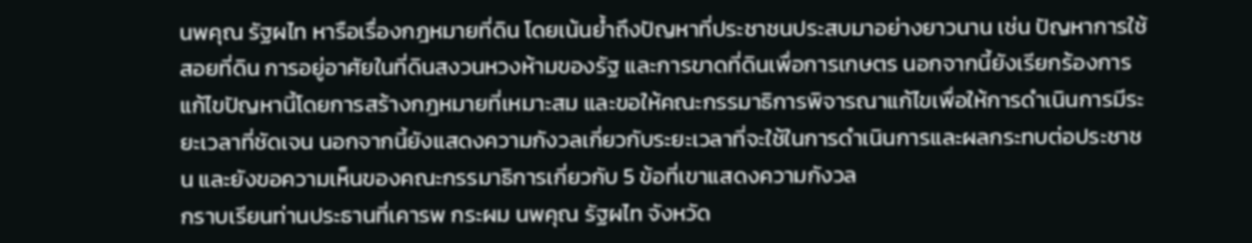นพคุณ รัฐผไท หารือเรื่องกฎหมายที่ดิน โดยเน้นย้ำถึงปัญหาที่ประชาชนประสบมาอย่างยาวนาน เช่น ปัญหาการใช้สอยที่ดิน การอยู่อาศัยในที่ดินสงวนหวงห้ามของรัฐ และการขาดที่ดินเพื่อการเกษตร นอกจากนี้ยังเรียกร้องการแก้ไขปัญหานี้โดยการสร้างกฎหมายที่เหมาะสม และขอให้คณะกรรมาธิการพิจารณาแก้ไขเพื่อให้การดำเนินการมีระยะเวลาที่ชัดเจน นอกจากนี้ยังแสดงความกังวลเกี่ยวกับระยะเวลาที่จะใช้ในการดำเนินการและผลกระทบต่อประชาชน และยังขอความเห็นของคณะกรรมาธิการเกี่ยวกับ 5 ข้อที่เขาแสดงความกังวล
กราบเรียนท่านประธานที่เคารพ กระผม นพคุณ รัฐผไท จังหวัด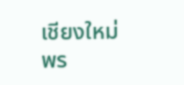เชียงใหม่ พร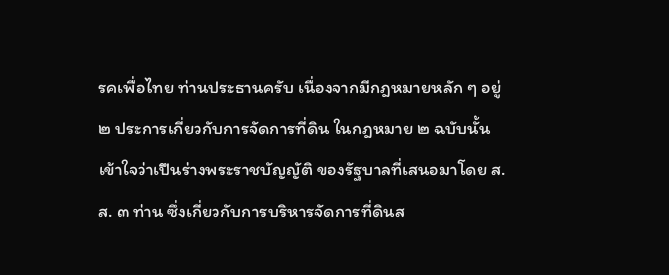รคเพื่อไทย ท่านประธานครับ เนื่องจากมีกฎหมายหลัก ๆ อยู่ ๒ ประการเกี่ยวกับการจัดการที่ดิน ในกฎหมาย ๒ ฉบับนั้นเข้าใจว่าเปึนร่างพระราชบัญญัติ ของรัฐบาลที่เสนอมาโดย ส.ส. ๓ ท่าน ซึ่งเกี่ยวกับการบริหารจัดการที่ดินส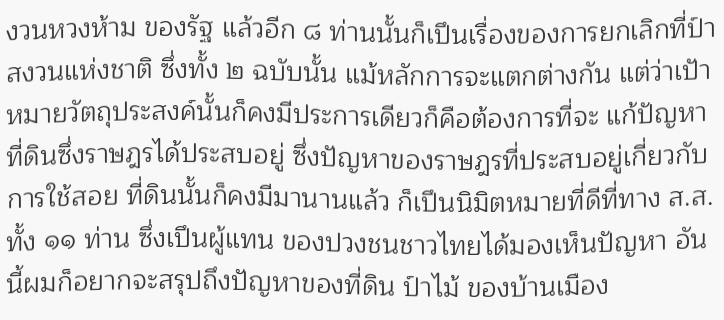งวนหวงห้าม ของรัฐ แล้วอีก ๘ ท่านนั้นก็เปึนเรื่องของการยกเลิกที่ป์าสงวนแห่งชาติ ซึ่งทั้ง ๒ ฉบับนั้น แม้หลักการจะแตกต่างกัน แต่ว่าเปัาหมายวัตถุประสงค์นั้นก็คงมีประการเดียวก็คือต้องการที่จะ แก้ปัญหาที่ดินซึ่งราษฎรได้ประสบอยู่ ซึ่งปัญหาของราษฎรที่ประสบอยู่เกี่ยวกับการใช้สอย ที่ดินนั้นก็คงมีมานานแล้ว ก็เปึนนิมิตหมายที่ดีที่ทาง ส.ส. ทั้ง ๑๑ ท่าน ซึ่งเปึนผู้แทน ของปวงชนชาวไทยได้มองเห็นปัญหา อันนี้ผมก็อยากจะสรุปถึงปัญหาของที่ดิน ป์าไม้ ของบ้านเมือง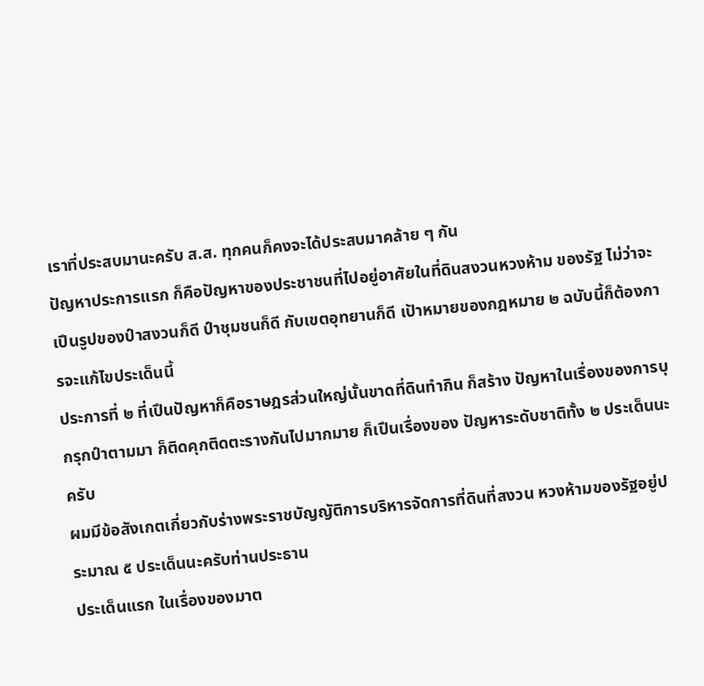เราที่ประสบมานะครับ ส.ส. ทุกคนก็คงจะได้ประสบมาคล้าย ๆ กัน
ปัญหาประการแรก ก็คือปัญหาของประชาชนที่ไปอยู่อาศัยในที่ดินสงวนหวงห้าม ของรัฐ ไม่ว่าจะเปึนรูปของป์าสงวนก็ดี ป์าชุมชนก็ดี กับเขตอุทยานก็ดี เปัาหมายของกฎหมาย ๒ ฉบับนี้ก็ต้องการจะแก้ไขประเด็นนี้
ประการที่ ๒ ที่เปึนปัญหาก็คือราษฎรส่วนใหญ่นั้นขาดที่ดินทํากิน ก็สร้าง ปัญหาในเรื่องของการบุกรุกป์าตามมา ก็ติดคุกติดตะรางกันไปมากมาย ก็เปึนเรื่องของ ปัญหาระดับชาติทั้ง ๒ ประเด็นนะครับ
ผมมีข้อสังเกตเกี่ยวกับร่างพระราชบัญญัติการบริหารจัดการที่ดินที่สงวน หวงห้ามของรัฐอยู่ประมาณ ๕ ประเด็นนะครับท่านประธาน
ประเด็นแรก ในเรื่องของมาต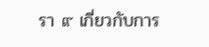รา ๙ เกี่ยวกับการ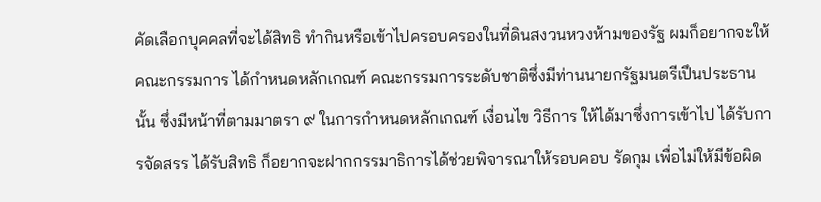คัดเลือกบุคคลที่จะได้สิทธิ ทํากินหรือเข้าไปครอบครองในที่ดินสงวนหวงห้ามของรัฐ ผมก็อยากจะให้คณะกรรมการ ได้กําหนดหลักเกณฑ์ คณะกรรมการระดับชาติซึ่งมีท่านนายกรัฐมนตรีเปึนประธานนั้น ซึ่งมีหน้าที่ตามมาตรา ๙ ในการกําหนดหลักเกณฑ์ เงื่อนไข วิธีการ ให้ได้มาซึ่งการเข้าไป ได้รับการจัดสรร ได้รับสิทธิ ก็อยากจะฝากกรรมาธิการได้ช่วยพิจารณาให้รอบคอบ รัดกุม เพื่อไม่ให้มีข้อผิด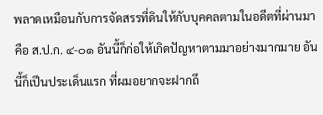พลาดเหมือนกับการจัดสรรที่ดินให้กับบุคคลตามในอดีตที่ผ่านมา คือ ส.ป.ก. ๔-๐๑ อันนี้ก็ก่อให้เกิดปัญหาตามมาอย่างมากมาย อันนี้ก็เปึนประเด็นแรก ที่ผมอยากจะฝากถึ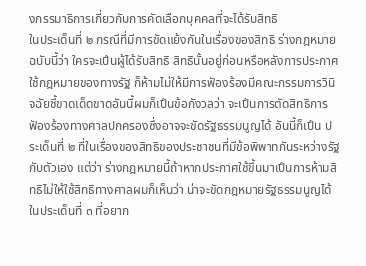งกรรมาธิการเกี่ยวกับการคัดเลือกบุคคลที่จะได้รับสิทธิ
ในประเด็นที่ ๒ กรณีที่มีการขัดแย้งกันในเรื่องของสิทธิ ร่างกฎหมายฉบับนี้ว่า ใครจะเปึนผู้ได้รับสิทธิ สิทธินั้นอยู่ก่อนหรือหลังการประกาศใช้กฎหมายของทางรัฐ ก็ห้ามไม่ให้มีการฟัองร้องมีคณะกรรมการวินิจฉัยชี้ขาดเด็ดขาดอันนี้ผมก็เปึนข้อกังวลว่า จะเปึนการตัดสิทธิการฟัองร้องทางศาลปกครองซึ่งอาจจะขัดรัฐธรรมนูญได้ อันนี้ก็เปึน ประเด็นที่ ๒ ที่ในเรื่องของสิทธิของประชาชนที่มีข้อพิพาทกันระหว่างรัฐกับตัวเอง แต่ว่า ร่างกฎหมายนี้ถ้าหากประกาศใช้ขึ้นมาเปึนการห้ามสิทธิไม่ให้ใช้สิทธิทางศาลผมก็เห็นว่า น่าจะขัดกฎหมายรัฐธรรมนูญได้
ในประเด็นที่ ๓ ที่อยาก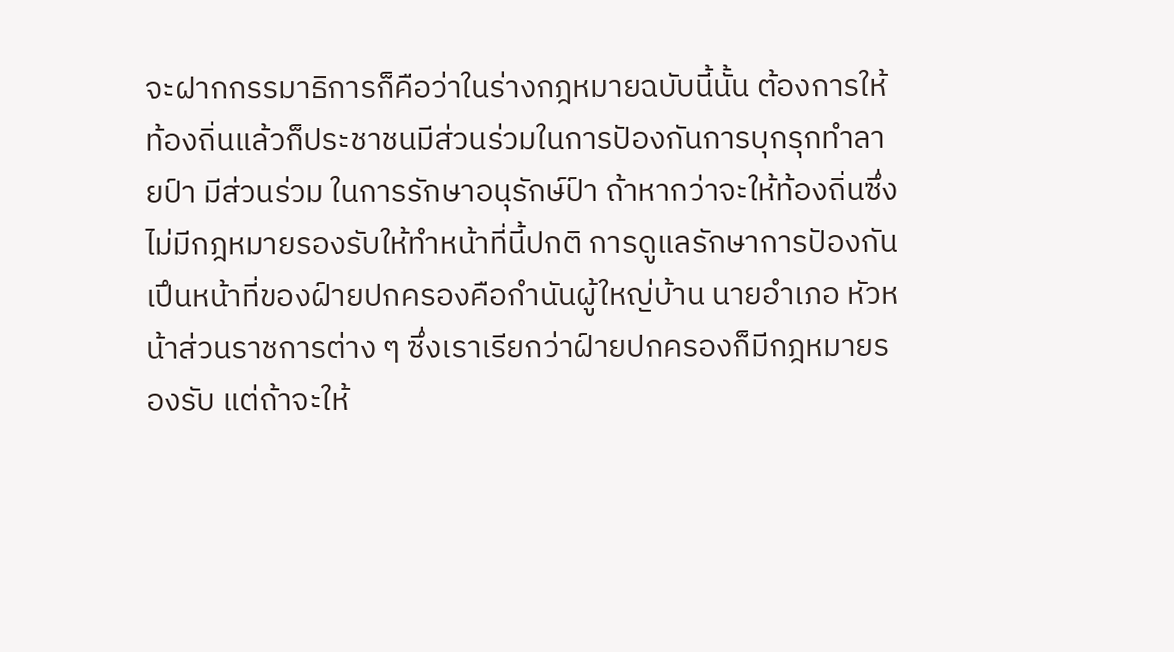จะฝากกรรมาธิการก็คือว่าในร่างกฎหมายฉบับนี้นั้น ต้องการให้ท้องถิ่นแล้วก็ประชาชนมีส่วนร่วมในการปัองกันการบุกรุกทําลายป์า มีส่วนร่วม ในการรักษาอนุรักษ์ป์า ถ้าหากว่าจะให้ท้องถิ่นซึ่งไม่มีกฎหมายรองรับให้ทําหน้าที่นี้ปกติ การดูแลรักษาการปัองกันเปึนหน้าที่ของฝ์ายปกครองคือกํานันผู้ใหญ่บ้าน นายอําเภอ หัวหน้าส่วนราชการต่าง ๆ ซึ่งเราเรียกว่าฝ์ายปกครองก็มีกฎหมายรองรับ แต่ถ้าจะให้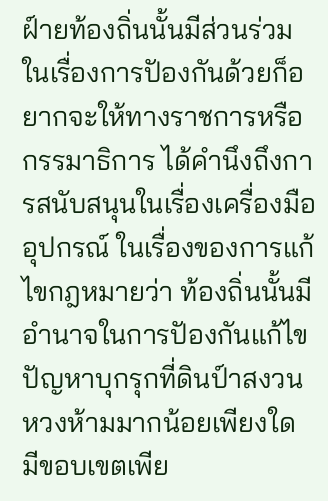ฝ์ายท้องถิ่นนั้นมีส่วนร่วมในเรื่องการปัองกันด้วยก็อยากจะให้ทางราชการหรือกรรมาธิการ ได้คํานึงถึงการสนับสนุนในเรื่องเครื่องมืออุปกรณ์ ในเรื่องของการแก้ไขกฎหมายว่า ท้องถิ่นนั้นมีอํานาจในการปัองกันแก้ไขปัญหาบุกรุกที่ดินป์าสงวนหวงห้ามมากน้อยเพียงใด มีขอบเขตเพีย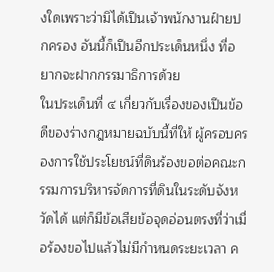งใดเพราะว่ามิได้เปึนเจ้าพนักงานฝ์ายปกครอง อันนี้ก็เปึนอีกประเด็นหนึ่ง ที่อยากจะฝากกรรมาธิการด้วย
ในประเด็นที่ ๔ เกี่ยวกับเรื่องของเปึนข้อดีของร่างกฎหมายฉบับนี้ที่ให้ ผู้ครอบครองการใช้ประโยชน์ที่ดินร้องขอต่อคณะกรรมการบริหารจัดการที่ดินในระดับจังหวัดได้ แต่ก็มีข้อเสียข้อจุดอ่อนตรงที่ว่าเมื่อร้องขอไปแล้วไม่มีกําหนดระยะเวลา ค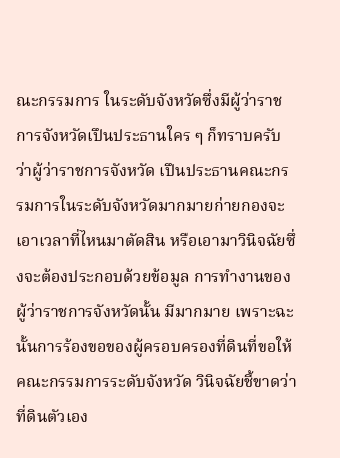ณะกรรมการ ในระดับจังหวัดซึ่งมีผู้ว่าราชการจังหวัดเปึนประธานใคร ๆ ก็ทราบครับว่าผู้ว่าราชการจังหวัด เปึนประธานคณะกรรมการในระดับจังหวัดมากมายก่ายกองจะเอาเวลาที่ไหนมาตัดสิน หรือเอามาวินิจฉัยซึ่งจะต้องประกอบด้วยข้อมูล การทํางานของผู้ว่าราชการจังหวัดนั้น มีมากมาย เพราะฉะนั้นการร้องขอของผู้ครอบครองที่ดินที่ขอให้คณะกรรมการระดับจังหวัด วินิจฉัยชี้ขาดว่าที่ดินตัวเอง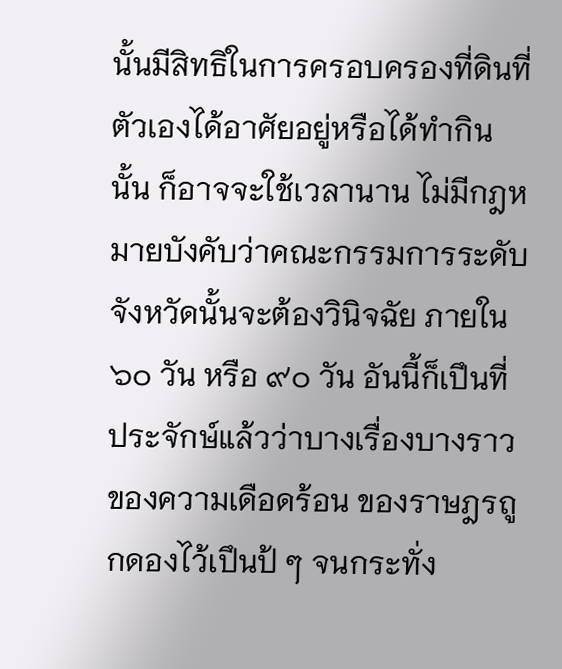นั้นมีสิทธิในการครอบครองที่ดินที่ตัวเองได้อาศัยอยู่หรือได้ทํากินนั้น ก็อาจจะใช้เวลานาน ไม่มีกฎหมายบังคับว่าคณะกรรมการระดับจังหวัดนั้นจะต้องวินิจฉัย ภายใน ๖๐ วัน หรือ ๙๐ วัน อันนี้ก็เปึนที่ประจักษ์แล้วว่าบางเรื่องบางราวของความเดือดร้อน ของราษฎรถูกดองไว้เปึนป้ ๆ จนกระทั่ง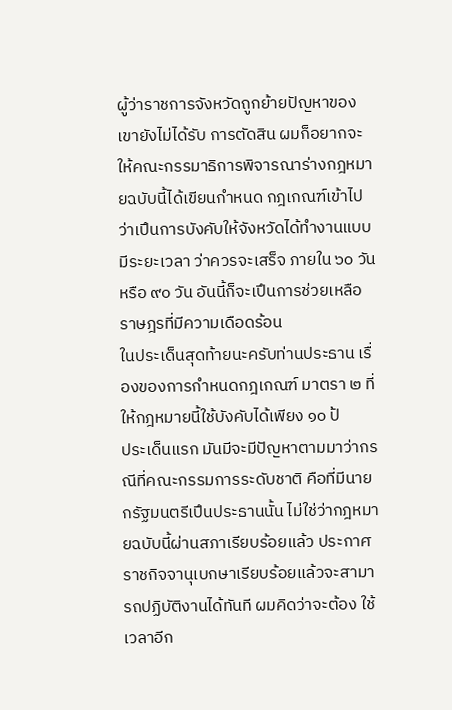ผู้ว่าราชการจังหวัดถูกย้ายปัญหาของเขายังไม่ได้รับ การตัดสิน ผมก็อยากจะให้คณะกรรมาธิการพิจารณาร่างกฎหมายฉบับนี้ได้เขียนกําหนด กฎเกณฑ์เข้าไปว่าเปึนการบังคับให้จังหวัดได้ทํางานแบบมีระยะเวลา ว่าควรจะเสร็จ ภายใน ๖๐ วัน หรือ ๙๐ วัน อันนี้ก็จะเปึนการช่วยเหลือราษฎรที่มีความเดือดร้อน
ในประเด็นสุดท้ายนะครับท่านประธาน เรื่องของการกําหนดกฎเกณฑ์ มาตรา ๒ ที่ให้กฎหมายนี้ใช้บังคับได้เพียง ๑๐ ป้
ประเด็นแรก มันมีจะมีปัญหาตามมาว่ากรณีที่คณะกรรมการระดับชาติ คือที่มีนายกรัฐมนตรีเปึนประธานนั้น ไม่ใช่ว่ากฎหมายฉบับนี้ผ่านสภาเรียบร้อยแล้ว ประกาศราชกิจจานุเบกษาเรียบร้อยแล้วจะสามารถปฏิบัติงานได้ทันที ผมคิดว่าจะต้อง ใช้เวลาอีก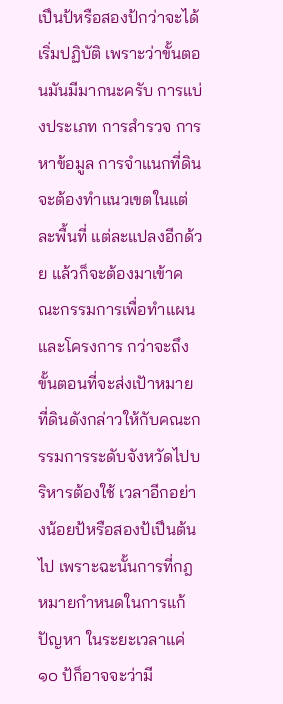เปึนป้หรือสองป้กว่าจะได้เริ่มปฏิบัติ เพราะว่าขั้นตอนมันมีมากนะครับ การแบ่งประเภท การสํารวจ การหาข้อมูล การจําแนกที่ดิน จะต้องทําแนวเขตในแต่ละพื้นที่ แต่ละแปลงอีกด้วย แล้วก็จะต้องมาเข้าคณะกรรมการเพื่อทําแผนและโครงการ กว่าจะถึง ขั้นตอนที่จะส่งเปัาหมายที่ดินดังกล่าวให้กับคณะกรรมการระดับจังหวัดไปบริหารต้องใช้ เวลาอีกอย่างน้อยป้หรือสองป้เปึนต้นไป เพราะฉะนั้นการที่กฎหมายกําหนดในการแก้ปัญหา ในระยะเวลาแค่ ๑๐ ป้ก็อาจจะว่ามี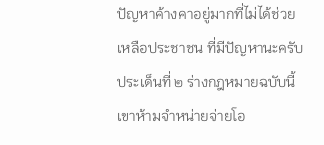ปัญหาค้างคาอยู่มากที่ไม่ได้ช่วยเหลือประชาชน ที่มีปัญหานะครับ
ประเด็นที่ ๒ ร่างกฎหมายฉบับนี้เขาห้ามจําหน่ายจ่ายโอ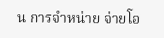น การจําหน่าย จ่ายโอ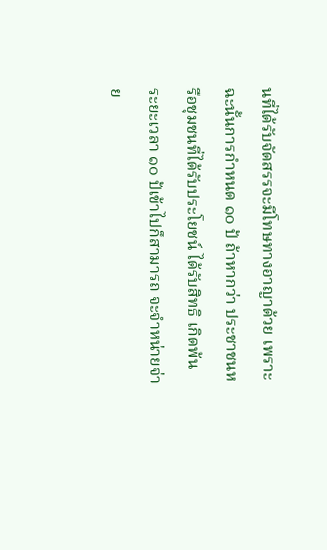นที่ได้รับจัดสรรจะมีโทษทางอาญาด้วย เพราะฉะนั้นการกําหนด ๑๐ ป้ ถ้าหากว่า ประชาชนหรือชุมชนที่ได้รับประโยชน์ ได้รับสิทธิ เกิดพ้นระยะเวลา ๑๐ ป้เข้าไปก็สามารถ จะจําหน่ายจ่าย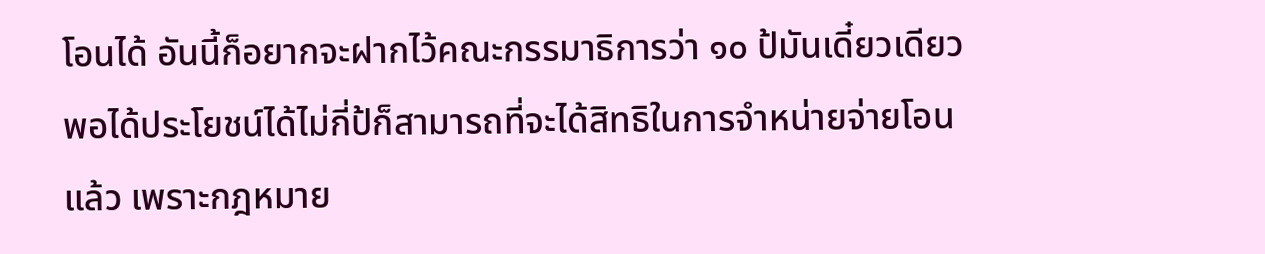โอนได้ อันนี้ก็อยากจะฝากไว้คณะกรรมาธิการว่า ๑๐ ป้มันเดี๋ยวเดียว พอได้ประโยชน์ได้ไม่กี่ป้ก็สามารถที่จะได้สิทธิในการจําหน่ายจ่ายโอนแล้ว เพราะกฎหมาย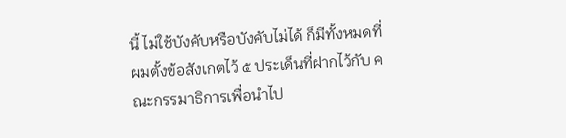นี้ ไม่ใช้บังคับหรือบังคับไม่ได้ ก็มีทั้งหมดที่ผมตั้งข้อสังเกตไว้ ๕ ประเด็นที่ฝากไว้กับ คณะกรรมาธิการเพื่อนําไป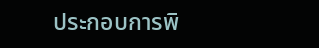ประกอบการพิ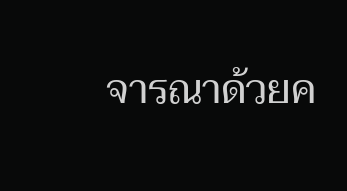จารณาด้วยค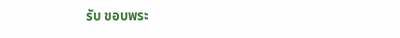รับ ขอบพระ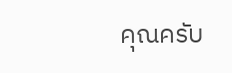คุณครับ